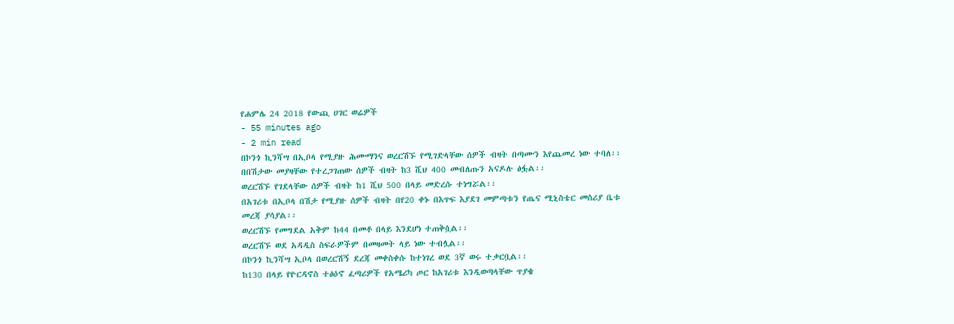የሐምሌ 24 2018 የውጪ ሀገር ወሬዎች
- 55 minutes ago
- 2 min read
በኮንጎ ኪንሻሣ በኢቦላ የሚያዙ ሕሙማንና ወረርሽኙ የሚገድላቸው ሰዎች ብዛት በጣሙን እየጨመረ ነው ተባለ፡፡
በበሽታው መያዛቸው የተረጋገጠው ሰዎች ብዛት ከ3 ሺህ 400 መብለጡን አናዶሉ ፅፏል፡፡
ወረርሽኙ የገደላቸው ሰዎች ብዛት ከ1 ሺህ 500 በላይ መድረሱ ተነግሯል፡፡
በአገሪቱ በኢቦላ በሽታ የሚያዙ ሰዎች ብዛት በየ20 ቀኑ በእጥፍ እያደገ መምጣቱን የጤና ሚኒስቴር መስሪያ ቤቱ መረጃ ያሳያል፡፡
ወረርሽኙ የመግደል አቅም ከ44 በመቶ በላይ እንደሆነ ተጠቅሷል፡፡
ወረርሽኙ ወደ አዳዲስ ስፍራዎችም በመዛመት ላይ ነው ተብሏል፡፡
በኮንጎ ኪንሻሣ ኢቦላ በወረርሽኝ ደረጃ መቀስቀሱ ከተነገረ ወደ 3ኛ ወሩ ተቃርቧል፡፡
ከ130 በላይ የዮርዳኖስ ተፅዕኖ ፈጣሪዎች የአሜሪካ ጦር ከአገሪቱ እንዲወጣላቸው ጥያቄ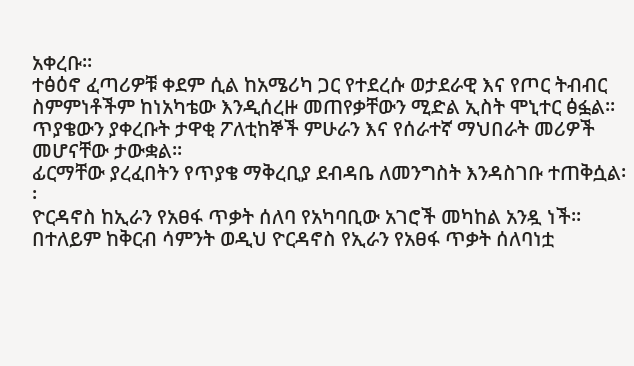አቀረቡ፡፡
ተፅዕኖ ፈጣሪዎቹ ቀደም ሲል ከአሜሪካ ጋር የተደረሱ ወታደራዊ እና የጦር ትብብር ስምምነቶችም ከነአካቴው እንዲሰረዙ መጠየቃቸውን ሚድል ኢስት ሞኒተር ፅፏል፡፡
ጥያቄውን ያቀረቡት ታዋቂ ፖለቲከኞች ምሁራን እና የሰራተኛ ማህበራት መሪዎች መሆናቸው ታውቋል፡፡
ፊርማቸው ያረፈበትን የጥያቄ ማቅረቢያ ደብዳቤ ለመንግስት እንዳስገቡ ተጠቅሷል፡፡
ዮርዳኖስ ከኢራን የአፀፋ ጥቃት ሰለባ የአካባቢው አገሮች መካከል አንዷ ነች፡፡
በተለይም ከቅርብ ሳምንት ወዲህ ዮርዳኖስ የኢራን የአፀፋ ጥቃት ሰለባነቷ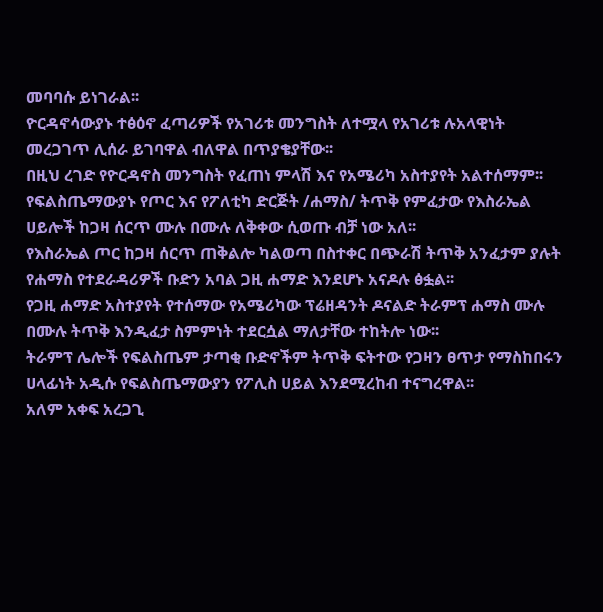መባባሱ ይነገራል፡፡
ዮርዳኖሳውያኑ ተፅዕኖ ፈጣሪዎች የአገሪቱ መንግስት ለተሟላ የአገሪቱ ሉአላዊነት መረጋገጥ ሊሰራ ይገባዋል ብለዋል በጥያቄያቸው፡፡
በዚህ ረገድ የዮርዳኖስ መንግስት የፈጠነ ምላሽ እና የአሜሪካ አስተያየት አልተሰማም፡፡
የፍልስጤማውያኑ የጦር እና የፖለቲካ ድርጅት /ሐማስ/ ትጥቅ የምፈታው የእስራኤል ሀይሎች ከጋዛ ሰርጥ ሙሉ በሙሉ ለቅቀው ሲወጡ ብቻ ነው አለ፡፡
የእስራኤል ጦር ከጋዛ ሰርጥ ጠቅልሎ ካልወጣ በስተቀር በጭራሽ ትጥቅ አንፈታም ያሉት የሐማስ የተደራዳሪዎች ቡድን አባል ጋዚ ሐማድ እንደሆኑ አናዶሉ ፅፏል፡፡
የጋዚ ሐማድ አስተያየት የተሰማው የአሜሪካው ፕሬዘዳንት ዶናልድ ትራምፕ ሐማስ ሙሉ በሙሉ ትጥቅ እንዲፈታ ስምምነት ተደርሷል ማለታቸው ተከትሎ ነው፡፡
ትራምፕ ሌሎች የፍልስጤም ታጣቂ ቡድኖችም ትጥቅ ፍትተው የጋዛን ፀጥታ የማስከበሩን ሀላፊነት አዲሱ የፍልስጤማውያን የፖሊስ ሀይል እንደሚረከብ ተናግረዋል፡፡
አለም አቀፍ አረጋጊ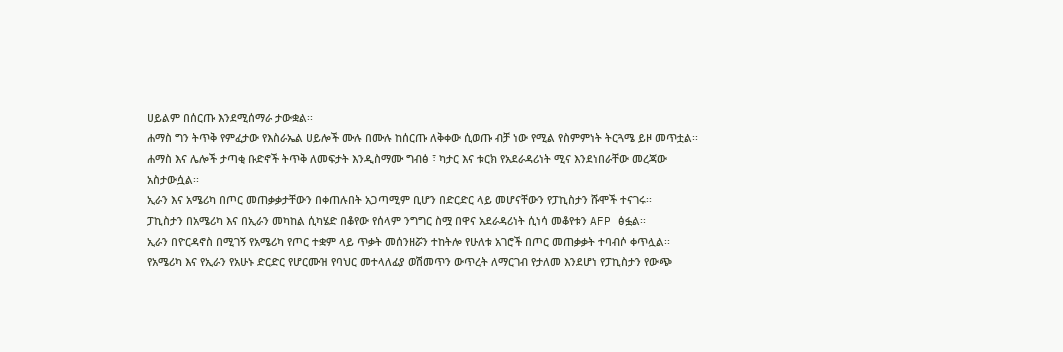ሀይልም በሰርጡ እንደሚሰማራ ታውቋል፡፡
ሐማስ ግን ትጥቅ የምፈታው የእስራኤል ሀይሎች ሙሉ በሙሉ ከሰርጡ ለቅቀው ሲወጡ ብቻ ነው የሚል የስምምነት ትርጓሜ ይዞ መጥቷል፡፡
ሐማስ እና ሌሎች ታጣቂ ቡድኖች ትጥቅ ለመፍታት እንዲስማሙ ግብፅ ፣ ካታር እና ቱርክ የአደራዳሪነት ሚና እንደነበራቸው መረጃው አስታውሷል፡፡
ኢራን እና አሜሪካ በጦር መጠቃቃታቸውን በቀጠሉበት አጋጣሚም ቢሆን በድርድር ላይ መሆናቸውን የፓኪስታን ሹሞች ተናገሩ፡፡
ፓኪስታን በአሜሪካ እና በኢራን መካከል ሲካሄድ በቆየው የሰላም ንግግር ስሟ በዋና አደራዳሪነት ሲነሳ መቆየቱን AFP ፅፏል፡፡
ኢራን በዮርዳኖስ በሚገኝ የአሜሪካ የጦር ተቋም ላይ ጥቃት መሰንዘሯን ተከትሎ የሁለቱ አገሮች በጦር መጠቃቃት ተባብሶ ቀጥሏል፡፡
የአሜሪካ እና የኢራን የአሁኑ ድርድር የሆርሙዝ የባህር መተላለፊያ ወሽመጥን ውጥረት ለማርገብ የታለመ እንደሆነ የፓኪስታን የውጭ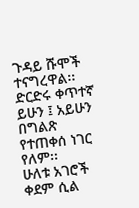ጉዳይ ሹሞች ተናግረዋል፡፡
ድርድሩ ቀጥተኛ ይሁን ፤ አይሁን በግልጽ የተጠቀሰ ነገር የለም፡፡
ሁለቱ አገሮች ቀደም ሲል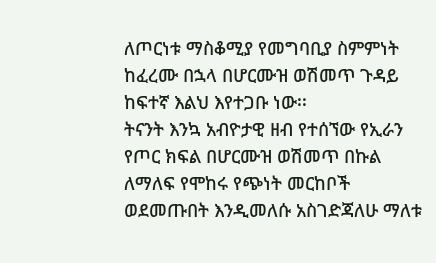ለጦርነቱ ማስቆሚያ የመግባቢያ ስምምነት ከፈረሙ በኋላ በሆርሙዝ ወሽመጥ ጉዳይ ከፍተኛ እልህ እየተጋቡ ነው፡፡
ትናንት እንኳ አብዮታዊ ዘብ የተሰኘው የኢራን የጦር ክፍል በሆርሙዝ ወሽመጥ በኩል ለማለፍ የሞከሩ የጭነት መርከቦች ወደመጡበት እንዲመለሱ አስገድጃለሁ ማለቱ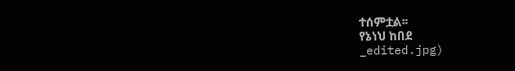ተሰምቷል፡፡
የኔነህ ከበደ
_edited.jpg)